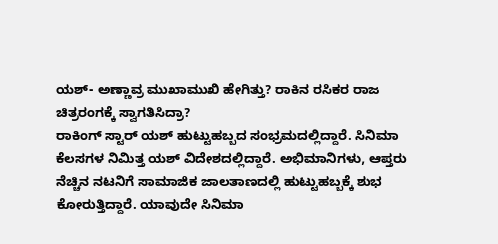ಯಶ್- ಅಣ್ಣಾವ್ರ ಮುಖಾಮುಖಿ ಹೇಗಿತ್ತು? ರಾಕಿನ ರಸಿಕರ ರಾಜ ಚಿತ್ರರಂಗಕ್ಕೆ ಸ್ವಾಗತಿಸಿದ್ರಾ?
ರಾಕಿಂಗ್ ಸ್ಟಾರ್ ಯಶ್ ಹುಟ್ಟುಹಬ್ಬದ ಸಂಭ್ರಮದಲ್ಲಿದ್ದಾರೆ. ಸಿನಿಮಾ ಕೆಲಸಗಳ ನಿಮಿತ್ತ ಯಶ್ ವಿದೇಶದಲ್ಲಿದ್ದಾರೆ. ಅಭಿಮಾನಿಗಳು, ಆಪ್ತರು ನೆಚ್ಚಿನ ನಟನಿಗೆ ಸಾಮಾಜಿಕ ಜಾಲತಾಣದಲ್ಲಿ ಹುಟ್ಟುಹಬ್ಬಕ್ಕೆ ಶುಭ ಕೋರುತ್ತಿದ್ದಾರೆ. ಯಾವುದೇ ಸಿನಿಮಾ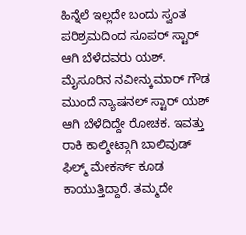ಹಿನ್ನೆಲೆ ಇಲ್ಲದೇ ಬಂದು ಸ್ವಂತ ಪರಿಶ್ರಮದಿಂದ ಸೂಪರ್ ಸ್ಟಾರ್ ಆಗಿ ಬೆಳೆದವರು ಯಶ್.
ಮೈಸೂರಿನ ನವೀನ್ಕುಮಾರ್ ಗೌಡ ಮುಂದೆ ನ್ಯಾಷನಲ್ ಸ್ಟಾರ್ ಯಶ್ ಆಗಿ ಬೆಳೆದಿದ್ದೇ ರೋಚಕ. ಇವತ್ತು ರಾಕಿ ಕಾಲ್ಶೀಟ್ಗಾಗಿ ಬಾಲಿವುಡ್ ಫಿಲ್ಮ್ ಮೇಕರ್ಸ್ ಕೂಡ ಕಾಯುತ್ತಿದ್ದಾರೆ. ತಮ್ಮದೇ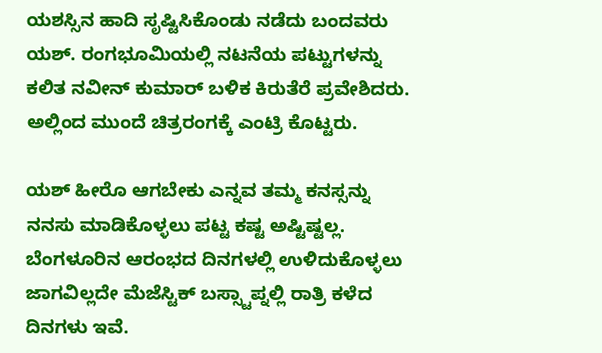ಯಶಸ್ಸಿನ ಹಾದಿ ಸೃಷ್ಟಿಸಿಕೊಂಡು ನಡೆದು ಬಂದವರು ಯಶ್. ರಂಗಭೂಮಿಯಲ್ಲಿ ನಟನೆಯ ಪಟ್ಟುಗಳನ್ನು ಕಲಿತ ನವೀನ್ ಕುಮಾರ್ ಬಳಿಕ ಕಿರುತೆರೆ ಪ್ರವೇಶಿದರು. ಅಲ್ಲಿಂದ ಮುಂದೆ ಚಿತ್ರರಂಗಕ್ಕೆ ಎಂಟ್ರಿ ಕೊಟ್ಟರು.

ಯಶ್ ಹೀರೊ ಆಗಬೇಕು ಎನ್ನವ ತಮ್ಮ ಕನಸ್ಸನ್ನು ನನಸು ಮಾಡಿಕೊಳ್ಳಲು ಪಟ್ಟ ಕಷ್ಟ ಅಷ್ಟಿಷ್ಟಲ್ಲ. ಬೆಂಗಳೂರಿನ ಆರಂಭದ ದಿನಗಳಲ್ಲಿ ಉಳಿದುಕೊಳ್ಳಲು ಜಾಗವಿಲ್ಲದೇ ಮೆಜೆಸ್ಟಿಕ್ ಬಸ್ಸ್ಟಾಪ್ನಲ್ಲಿ ರಾತ್ರಿ ಕಳೆದ ದಿನಗಳು ಇವೆ.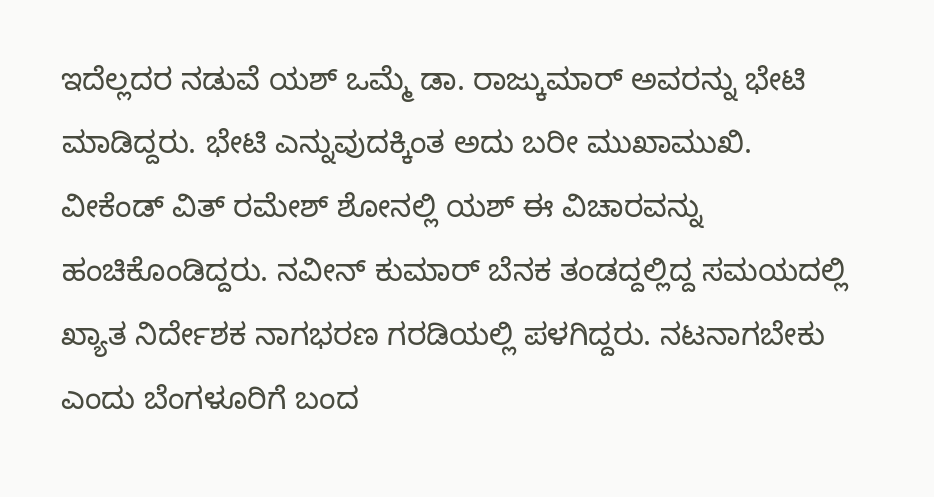ಇದೆಲ್ಲದರ ನಡುವೆ ಯಶ್ ಒಮ್ಮೆ ಡಾ. ರಾಜ್ಕುಮಾರ್ ಅವರನ್ನು ಭೇಟಿ ಮಾಡಿದ್ದರು. ಭೇಟಿ ಎನ್ನುವುದಕ್ಕಿಂತ ಅದು ಬರೀ ಮುಖಾಮುಖಿ.
ವೀಕೆಂಡ್ ವಿತ್ ರಮೇಶ್ ಶೋನಲ್ಲಿ ಯಶ್ ಈ ವಿಚಾರವನ್ನು ಹಂಚಿಕೊಂಡಿದ್ದರು. ನವೀನ್ ಕುಮಾರ್ ಬೆನಕ ತಂಡದ್ದಲ್ಲಿದ್ದ ಸಮಯದಲ್ಲಿ ಖ್ಯಾತ ನಿರ್ದೇಶಕ ನಾಗಭರಣ ಗರಡಿಯಲ್ಲಿ ಪಳಗಿದ್ದರು. ನಟನಾಗಬೇಕು ಎಂದು ಬೆಂಗಳೂರಿಗೆ ಬಂದ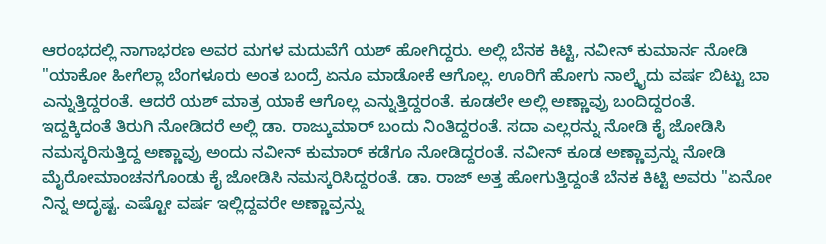ಆರಂಭದಲ್ಲಿ ನಾಗಾಭರಣ ಅವರ ಮಗಳ ಮದುವೆಗೆ ಯಶ್ ಹೋಗಿದ್ದರು. ಅಲ್ಲಿ ಬೆನಕ ಕಿಟ್ಟಿ, ನವೀನ್ ಕುಮಾರ್ನ ನೋಡಿ "ಯಾಕೋ ಹೀಗೆಲ್ಲಾ ಬೆಂಗಳೂರು ಅಂತ ಬಂದ್ರೆ ಏನೂ ಮಾಡೋಕೆ ಆಗೊಲ್ಲ. ಊರಿಗೆ ಹೋಗು ನಾಲ್ಕೈದು ವರ್ಷ ಬಿಟ್ಟು ಬಾ ಎನ್ನುತ್ತಿದ್ದರಂತೆ. ಆದರೆ ಯಶ್ ಮಾತ್ರ ಯಾಕೆ ಆಗೊಲ್ಲ ಎನ್ನುತ್ತಿದ್ದರಂತೆ. ಕೂಡಲೇ ಅಲ್ಲಿ ಅಣ್ಣಾವ್ರು ಬಂದಿದ್ದರಂತೆ.
ಇದ್ದಕ್ಕಿದಂತೆ ತಿರುಗಿ ನೋಡಿದರೆ ಅಲ್ಲಿ ಡಾ. ರಾಜ್ಕುಮಾರ್ ಬಂದು ನಿಂತಿದ್ದರಂತೆ. ಸದಾ ಎಲ್ಲರನ್ನು ನೋಡಿ ಕೈ ಜೋಡಿಸಿ ನಮಸ್ಕರಿಸುತ್ತಿದ್ದ ಅಣ್ಣಾವ್ರು ಅಂದು ನವೀನ್ ಕುಮಾರ್ ಕಡೆಗೂ ನೋಡಿದ್ದರಂತೆ. ನವೀನ್ ಕೂಡ ಅಣ್ಣಾವ್ರನ್ನು ನೋಡಿ ಮೈರೋಮಾಂಚನಗೊಂಡು ಕೈ ಜೋಡಿಸಿ ನಮಸ್ಕರಿಸಿದ್ದರಂತೆ. ಡಾ. ರಾಜ್ ಅತ್ತ ಹೋಗುತ್ತಿದ್ದಂತೆ ಬೆನಕ ಕಿಟ್ಟಿ ಅವರು "ಏನೋ ನಿನ್ನ ಅದೃಷ್ಟ. ಎಷ್ಟೋ ವರ್ಷ ಇಲ್ಲಿದ್ದವರೇ ಅಣ್ಣಾವ್ರನ್ನು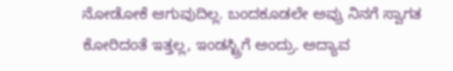ನೋಡೋಕೆ ಆಗುವುದಿಲ್ಲ. ಬಂದಕೂಡಲೇ ಅವ್ರು ನಿನಗೆ ಸ್ವಾಗತ ಕೋರಿದಂತೆ ಇತ್ತಲ್ಲ, ಇಂಡಸ್ಟ್ರಿಗೆ ಅಂದ್ರು. ಅದ್ಯಾವ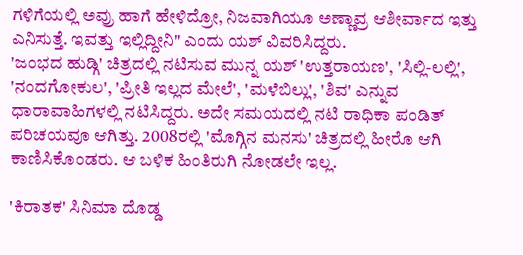ಗಳಿಗೆಯಲ್ಲಿ ಅವ್ರು ಹಾಗೆ ಹೇಳಿದ್ರೋ, ನಿಜವಾಗಿಯೂ ಅಣ್ಣಾವ್ರ ಆಶೀರ್ವಾದ ಇತ್ತು ಎನಿಸುತ್ತೆ. ಇವತ್ತು ಇಲ್ಲಿದ್ದೀನಿ" ಎಂದು ಯಶ್ ವಿವರಿಸಿದ್ದರು.
'ಜಂಭದ ಹುಡ್ಗಿ' ಚಿತ್ರದಲ್ಲಿ ನಟಿಸುವ ಮುನ್ನ ಯಶ್ 'ಉತ್ತರಾಯಣ', 'ಸಿಲ್ಲಿ-ಲಲ್ಲಿ', 'ನಂದಗೋಕುಲ', 'ಪ್ರೀತಿ ಇಲ್ಲದ ಮೇಲೆ', 'ಮಳೆಬಿಲ್ಲು', 'ಶಿವ' ಎನ್ನುವ ಧಾರಾವಾಹಿಗಳಲ್ಲಿ ನಟಿಸಿದ್ದರು. ಅದೇ ಸಮಯದಲ್ಲಿ ನಟಿ ರಾಧಿಕಾ ಪಂಡಿತ್ ಪರಿಚಯವೂ ಆಗಿತ್ತು. 2008ರಲ್ಲಿ 'ಮೊಗ್ಗಿನ ಮನಸು' ಚಿತ್ರದಲ್ಲಿ ಹೀರೊ ಆಗಿ ಕಾಣಿಸಿಕೊಂಡರು. ಆ ಬಳಿಕ ಹಿಂತಿರುಗಿ ನೋಡಲೇ ಇಲ್ಲ.

'ಕಿರಾತಕ' ಸಿನಿಮಾ ದೊಡ್ಡ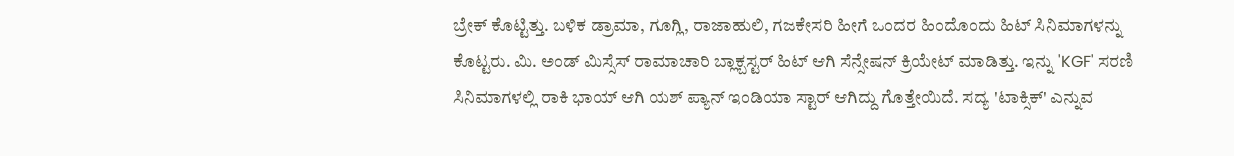ಬ್ರೇಕ್ ಕೊಟ್ಟಿತ್ತು. ಬಳಿಕ ಡ್ರಾಮಾ, ಗೂಗ್ಲಿ, ರಾಜಾಹುಲಿ, ಗಜಕೇಸರಿ ಹೀಗೆ ಒಂದರ ಹಿಂದೊಂದು ಹಿಟ್ ಸಿನಿಮಾಗಳನ್ನು ಕೊಟ್ಟರು. ಮಿ. ಅಂಡ್ ಮಿಸ್ಸೆಸ್ ರಾಮಾಚಾರಿ ಬ್ಲಾಕ್ಬಸ್ಟರ್ ಹಿಟ್ ಆಗಿ ಸೆನ್ಸೇಷನ್ ಕ್ರಿಯೇಟ್ ಮಾಡಿತ್ತು. ಇನ್ನು 'KGF' ಸರಣಿ ಸಿನಿಮಾಗಳಲ್ಲಿ ರಾಕಿ ಭಾಯ್ ಆಗಿ ಯಶ್ ಪ್ಯಾನ್ ಇಂಡಿಯಾ ಸ್ಟಾರ್ ಆಗಿದ್ದು ಗೊತ್ತೇಯಿದೆ. ಸದ್ಯ 'ಟಾಕ್ಸಿಕ್' ಎನ್ನುವ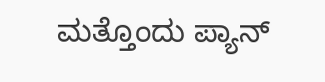ಮತ್ತೊಂದು ಪ್ಯಾನ್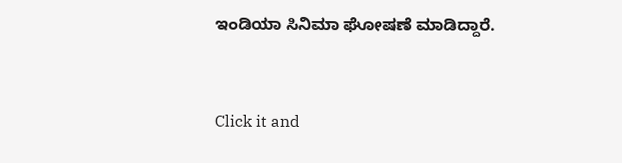ಇಂಡಿಯಾ ಸಿನಿಮಾ ಘೋಷಣೆ ಮಾಡಿದ್ದಾರೆ.


Click it and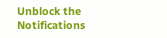Unblock the Notifications